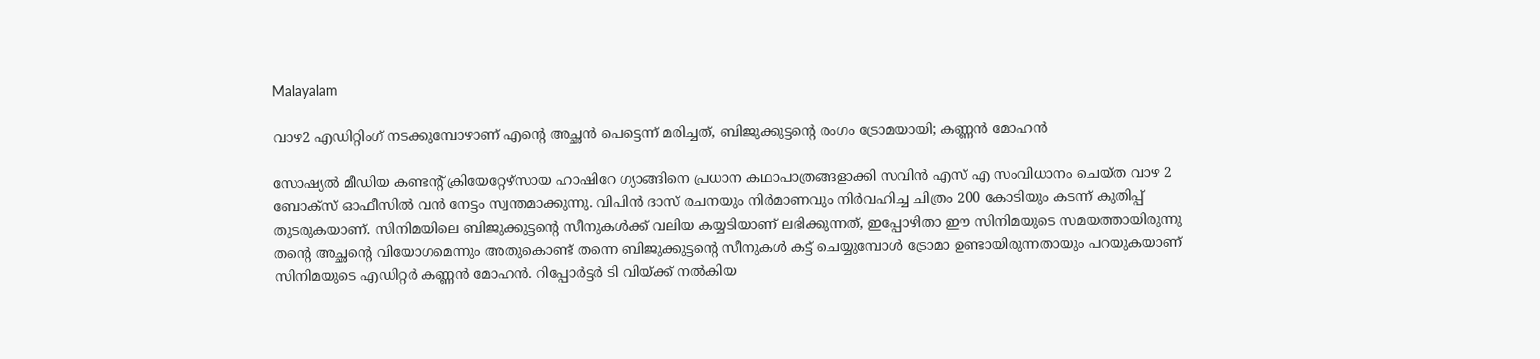Malayalam

വാഴ2 എഡിറ്റിംഗ് നടക്കുമ്പോഴാണ് എന്റെ അച്ഛൻ പെട്ടെന്ന് മരിച്ചത്, ബിജുക്കുട്ടന്റെ രംഗം ട്രോമയായി; കണ്ണൻ മോഹൻ

സോഷ്യൽ മീഡിയ കണ്ടന്റ് ക്രിയേറ്റേഴ്‌സായ ഹാഷിറേ ഗ്യാങ്ങിനെ പ്രധാന കഥാപാത്രങ്ങളാക്കി സവിൻ എസ് എ സംവിധാനം ചെയ്ത വാഴ 2 ബോക്‌സ് ഓഫീസിൽ വൻ നേട്ടം സ്വന്തമാക്കുന്നു. വിപിൻ ദാസ് രചനയും നിർമാണവും നിർവഹിച്ച ചിത്രം 200 കോടിയും കടന്ന് കുതിപ്പ് തുടരുകയാണ്. സിനിമയിലെ ബിജുക്കുട്ടന്റെ സീനുകൾക്ക് വലിയ കയ്യടിയാണ് ലഭിക്കുന്നത്, ഇപ്പോഴിതാ ഈ സിനിമയുടെ സമയത്തായിരുന്നു തന്റെ അച്ഛന്റെ വിയോഗമെന്നും അതുകൊണ്ട് തന്നെ ബിജുക്കുട്ടന്റെ സീനുകൾ കട്ട് ചെയ്യുമ്പോൾ ട്രോമാ ഉണ്ടായിരുന്നതായും പറയുകയാണ് സിനിമയുടെ എഡിറ്റർ കണ്ണൻ മോഹൻ. റിപ്പോർട്ടർ ടി വിയ്ക്ക് നൽകിയ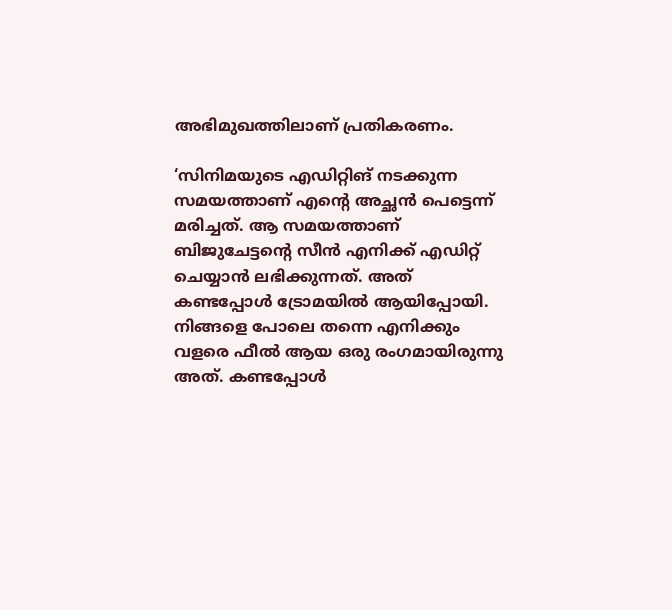അഭിമുഖത്തിലാണ് പ്രതികരണം.

‘സിനിമയുടെ എഡിറ്റിങ് നടക്കുന്ന സമയത്താണ് എന്റെ അച്ഛൻ പെട്ടെന്ന് മരിച്ചത്. ആ സമയത്താണ് ബിജുചേട്ടന്റെ സീൻ എനിക്ക് എഡിറ്റ് ചെയ്യാൻ ലഭിക്കുന്നത്. അത് കണ്ടപ്പോൾ ട്രോമയിൽ ആയിപ്പോയി. നിങ്ങളെ പോലെ തന്നെ എനിക്കും വളരെ ഫീൽ ആയ ഒരു രംഗമായിരുന്നു അത്. കണ്ടപ്പോൾ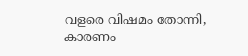വളരെ വിഷമം തോന്നി, കാരണം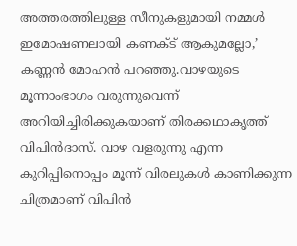അത്തരത്തിലുള്ള സീനുകളുമായി നമ്മൾ ഇമോഷണലായി കണക്ട് ആകുമല്ലോ,’ കണ്ണൻ മോഹൻ പറഞ്ഞു.വാഴയുടെ മൂന്നാംഭാഗം വരുന്നുവെന്ന് അറിയിച്ചിരിക്കുകയാണ് തിരക്കഥാകൃത്ത് വിപിന്‍ദാസ്. വാഴ വളരുന്നു എന്ന കുറിപ്പിനൊപ്പം മൂന്ന് വിരലുകള്‍ കാണിക്കുന്ന ചിത്രമാണ് വിപിന്‍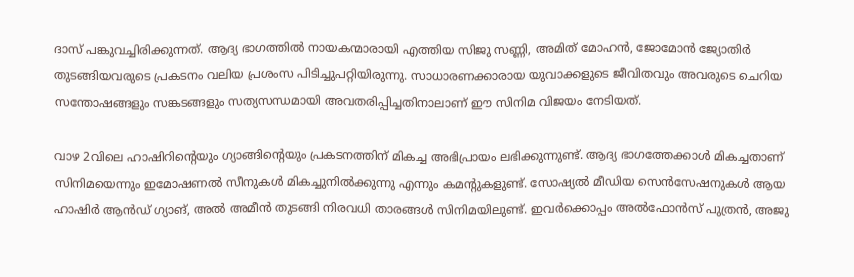ദാസ് പങ്കുവച്ചിരിക്കുന്നത്. ആദ്യ ഭാഗത്തില്‍ നായകന്മാരായി എത്തിയ സിജു സണ്ണി, അമിത് മോഹന്‍, ജോമോന്‍ ജ്യോതിര്‍ തുടങ്ങിയവരുടെ പ്രകടനം വലിയ പ്രശംസ പിടിച്ചുപറ്റിയിരുന്നു. സാധാരണക്കാരായ യുവാക്കളുടെ ജീവിതവും അവരുടെ ചെറിയ സന്തോഷങ്ങളും സങ്കടങ്ങളും സത്യസന്ധമായി അവതരിപ്പിച്ചതിനാലാണ് ഈ സിനിമ വിജയം നേടിയത്.

വാഴ 2വിലെ ഹാഷിറിന്റെയും ഗ്യാങ്ങിന്റെയും പ്രകടനത്തിന് മികച്ച അഭിപ്രായം ലഭിക്കുന്നുണ്ട്. ആദ്യ ഭാഗത്തേക്കാള്‍ മികച്ചതാണ് സിനിമയെന്നും ഇമോഷണല്‍ സീനുകള്‍ മികച്ചുനില്‍ക്കുന്നു എന്നും കമന്റുകളുണ്ട്. സോഷ്യല്‍ മീഡിയ സെന്‍സേഷനുകള്‍ ആയ ഹാഷിര്‍ ആന്‍ഡ് ഗ്യാങ്, അല്‍ അമീന്‍ തുടങ്ങി നിരവധി താരങ്ങള്‍ സിനിമയിലുണ്ട്. ഇവര്‍ക്കൊപ്പം അല്‍ഫോന്‍സ് പുത്രന്‍, അജു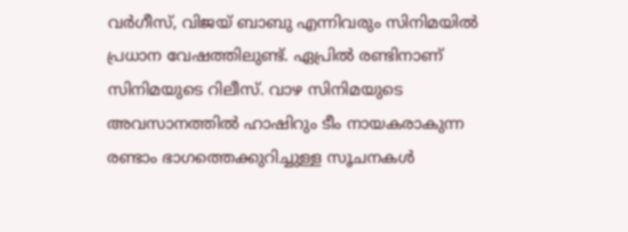വര്‍ഗീസ്, വിജയ് ബാബു എന്നിവരും സിനിമയില്‍ പ്രധാന വേഷത്തിലുണ്ട്. ഏപ്രില്‍ രണ്ടിനാണ് സിനിമയുടെ റിലീസ്. വാഴ സിനിമയുടെ അവസാനത്തില്‍ ഹാഷിറും ടീം നായകരാകുന്ന രണ്ടാം ഭാഗത്തെക്കുറിച്ചുള്ള സൂചനകള്‍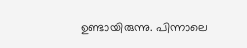ഉണ്ടായിരുന്നു. പിന്നാലെ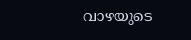വാഴയുടെ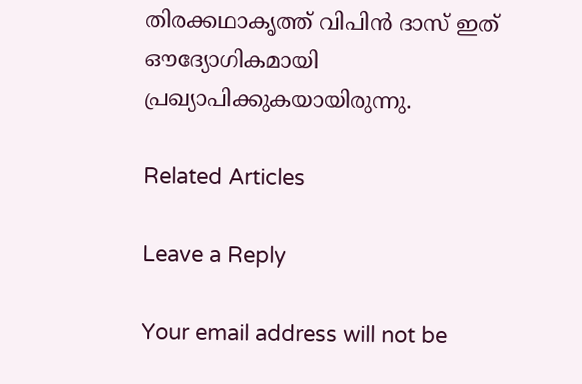തിരക്കഥാകൃത്ത് വിപിന്‍ ദാസ് ഇത് ഔദ്യോഗികമായി പ്രഖ്യാപിക്കുകയായിരുന്നു.

Related Articles

Leave a Reply

Your email address will not be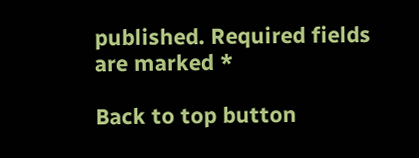published. Required fields are marked *

Back to top button